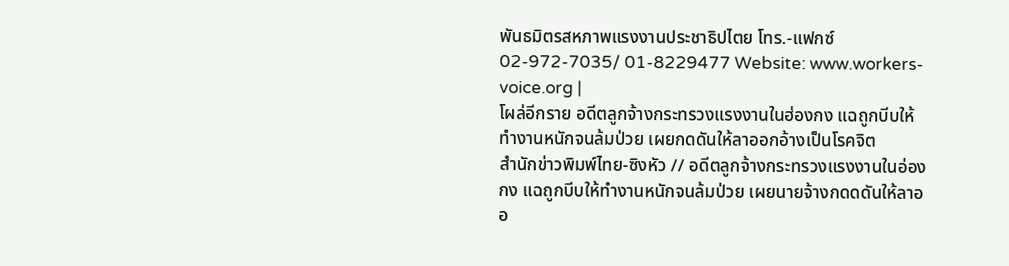พันธมิตรสหภาพแรงงานประชาธิปไตย โทร.-แฟกซ์ 02-972-7035/ 01-8229477 Website: www.workers-voice.org |
โผล่อีกราย อดีตลูกจ้างกระทรวงแรงงานในฮ่องกง แฉถูกบีบให้ทำงานหนักจนล้มป่วย เผยกดดันให้ลาออกอ้างเป็นโรคจิต
สำนักข่าวพิมพ์ไทย-ซิงหัว // อดีตลูกจ้างกระทรวงแรงงานในอ่องกง แฉถูกบีบให้ทำงานหนักจนล้มป่วย เผยนายจ้างกดดดันให้ลาออ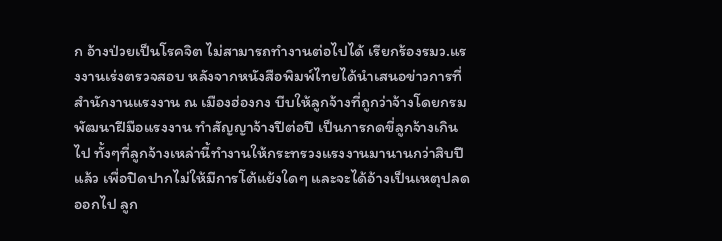ก อ้างป่วยเป็นโรคจิต ไม่สามารถทำงานต่อไปได้ เรียกร้องรมว.แรงงานเร่งตรวจสอบ หลังจากหนังสือพิมพ์ไทยได้นำเสนอข่าวการที่สำนักงานแรงงาน ณ เมืองฮ่องกง บีบให้ลูกจ้างที่ถูกว่าจ้างโดยกรมพัฒนาฝีมือแรงงาน ทำสัญญาจ้างปีต่อปี เป็นการกดขี่ลูกจ้างเกินไป ทั้งๆที่ลูกจ้างเหล่านี้ทำงานให้กระทรวงแรงงานมานานกว่าสิบปีแล้ว เพื่อปิดปากไม่ให้มีการโต้แย้งใดๆ และจะได้อ้างเป็นเหตุปลดออกไป ลูก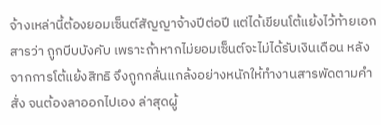จ้างเหล่านี้ต้องยอมเซ็นต์สัญญาจ้างปีต่อปี แต่ได้เขียนโต้แย้งไว้ท้ายเอกสารว่า ถูกบีบบังคับ เพราะถ้าหากไม่ยอมเซ็นต์จะไม่ได้รับเงินเดือน หลังจากการโต้แย้งสิทธิ จึงถูกกลั่นแกล้งอย่างหนักให้ทำงานสารพัดตามคำสั่ง จนต้องลาออกไปเอง ล่าสุดผู้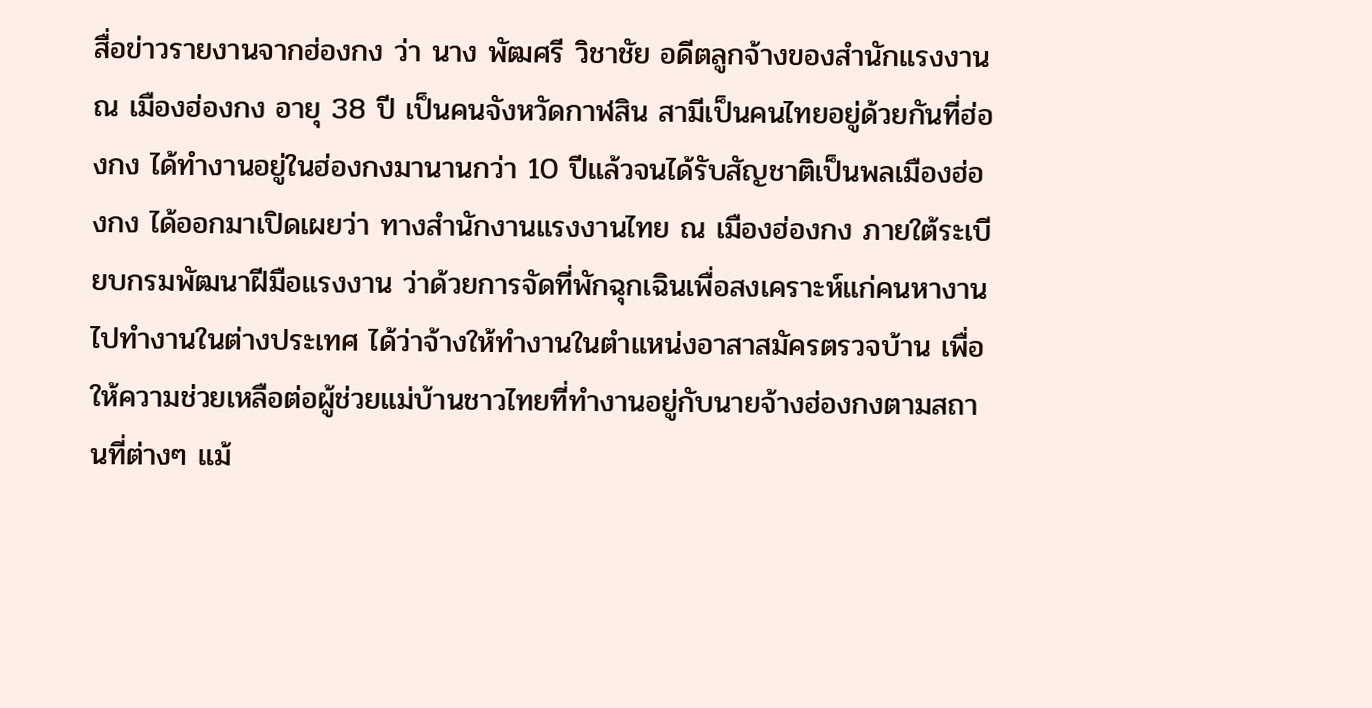สื่อข่าวรายงานจากฮ่องกง ว่า นาง พัฒศรี วิชาชัย อดีตลูกจ้างของสำนักแรงงาน ณ เมืองฮ่องกง อายุ 38 ปี เป็นคนจังหวัดกาฬสิน สามีเป็นคนไทยอยู่ด้วยกันที่ฮ่องกง ได้ทำงานอยู่ในฮ่องกงมานานกว่า 10 ปีแล้วจนได้รับสัญชาติเป็นพลเมืองฮ่องกง ได้ออกมาเปิดเผยว่า ทางสำนักงานแรงงานไทย ณ เมืองฮ่องกง ภายใต้ระเบียบกรมพัฒนาฝีมือแรงงาน ว่าด้วยการจัดที่พักฉุกเฉินเพื่อสงเคราะห์แก่คนหางานไปทำงานในต่างประเทศ ได้ว่าจ้างให้ทำงานในตำแหน่งอาสาสมัครตรวจบ้าน เพื่อให้ความช่วยเหลือต่อผู้ช่วยแม่บ้านชาวไทยที่ทำงานอยู่กับนายจ้างฮ่องกงตามสถานที่ต่างๆ แม้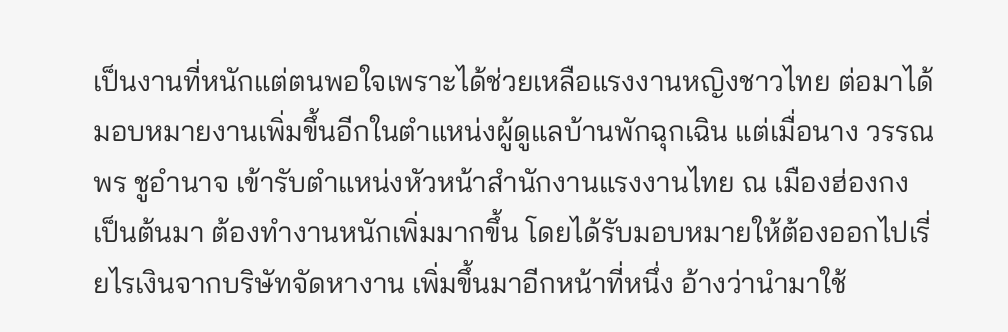เป็นงานที่หนักแต่ตนพอใจเพราะได้ช่วยเหลือแรงงานหญิงชาวไทย ต่อมาได้มอบหมายงานเพิ่มขึ้นอีกในตำแหน่งผู้ดูแลบ้านพักฉุกเฉิน แต่เมื่อนาง วรรณพร ชูอำนาจ เข้ารับตำแหน่งหัวหน้าสำนักงานแรงงานไทย ณ เมืองฮ่องกง เป็นต้นมา ต้องทำงานหนักเพิ่มมากขึ้น โดยได้รับมอบหมายให้ต้องออกไปเรี่ยไรเงินจากบริษัทจัดหางาน เพิ่มขึ้นมาอีกหน้าที่หนึ่ง อ้างว่านำมาใช้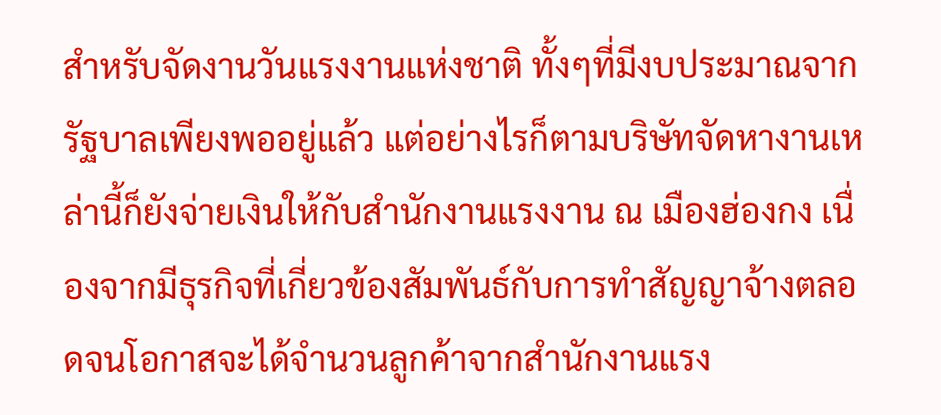สำหรับจัดงานวันแรงงานแห่งชาติ ทั้งๆที่มีงบประมาณจากรัฐบาลเพียงพออยู่แล้ว แต่อย่างไรก็ตามบริษัทจัดหางานเหล่านี้ก็ยังจ่ายเงินให้กับสำนักงานแรงงาน ณ เมืองฮ่องกง เนื่องจากมีธุรกิจที่เกี่ยวข้องสัมพันธ์กับการทำสัญญาจ้างตลอดจนโอกาสจะได้จำนวนลูกค้าจากสำนักงานแรง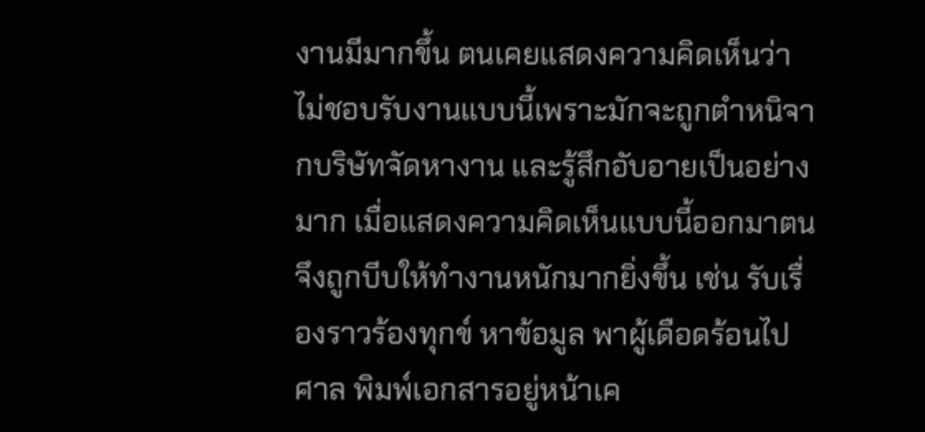งานมีมากขึ้น ตนเคยแสดงความคิดเห็นว่า ไม่ชอบรับงานแบบนี้เพราะมักจะถูกตำหนิจากบริษัทจัดหางาน และรู้สึกอับอายเป็นอย่างมาก เมื่อแสดงความคิดเห็นแบบนี้ออกมาตนจึงถูกบีบให้ทำงานหนักมากยิ่งขึ้น เช่น รับเรื่องราวร้องทุกข์ หาข้อมูล พาผู้เดือดร้อนไปศาล พิมพ์เอกสารอยู่หน้าเค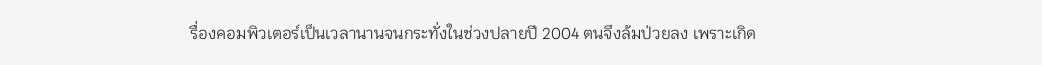รื่องคอมพิวเตอร์เป็นเวลานานจนกระทั่งในช่วงปลายปี 2004 ตนจึงล้มป่วยลง เพราะเกิด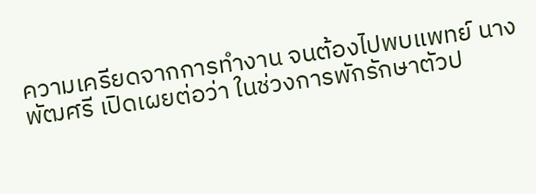ความเครียดจากการทำงาน จนต้องไปพบแพทย์ นาง พัฒศรี เปิดเผยต่อว่า ในช่วงการพักรักษาตัวป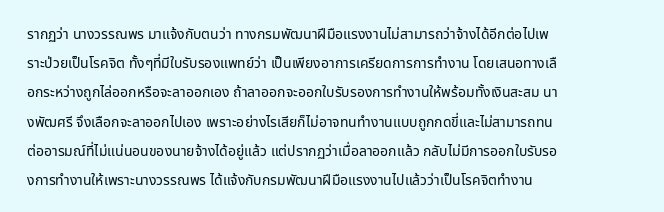รากฏว่า นางวรรณพร มาแจ้งกับตนว่า ทางกรมพัฒนาฝีมือแรงงานไม่สามารถว่าจ้างได้อีกต่อไปเพราะป่วยเป็นโรคจิต ทั้งๆที่มีใบรับรองแพทย์ว่า เป็นเพียงอาการเครียดการการทำงาน โดยเสนอทางเลือกระหว่างถูกไล่ออกหรือจะลาออกเอง ถ้าลาออกจะออกใบรับรองการทำงานให้พร้อมทั้งเงินสะสม นางพัฒศรี จึงเลือกจะลาออกไปเอง เพราะอย่างไรเสียก็ไม่อาจทนทำงานแบบถูกกดขี่และไม่สามารถทนต่ออารมณ์ที่ไม่แน่นอนของนายจ้างได้อยู่แล้ว แต่ปรากฏว่าเมื่อลาออกแล้ว กลับไม่มีการออกใบรับรองการทำงานให้เพราะนางวรรณพร ได้แจ้งกับกรมพัฒนาฝีมือแรงงานไปแล้วว่าเป็นโรคจิตทำงาน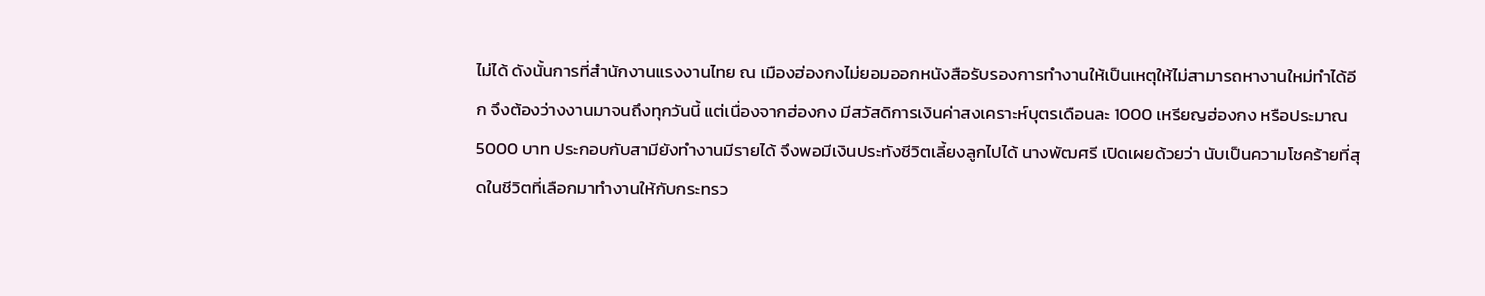ไม่ได้ ดังนั้นการที่สำนักงานแรงงานไทย ณ เมืองฮ่องกงไม่ยอมออกหนังสือรับรองการทำงานให้เป็นเหตุให้ไม่สามารถหางานใหม่ทำได้อีก จึงต้องว่างงานมาจนถึงทุกวันนี้ แต่เนื่องจากฮ่องกง มีสวัสดิการเงินค่าสงเคราะห์บุตรเดือนละ 1000 เหรียญฮ่องกง หรือประมาณ 5000 บาท ประกอบกับสามียังทำงานมีรายได้ จึงพอมีเงินประทังชีวิตเลี้ยงลูกไปได้ นางพัฒศรี เปิดเผยด้วยว่า นับเป็นความโชคร้ายที่สุดในชีวิตที่เลือกมาทำงานให้กับกระทรว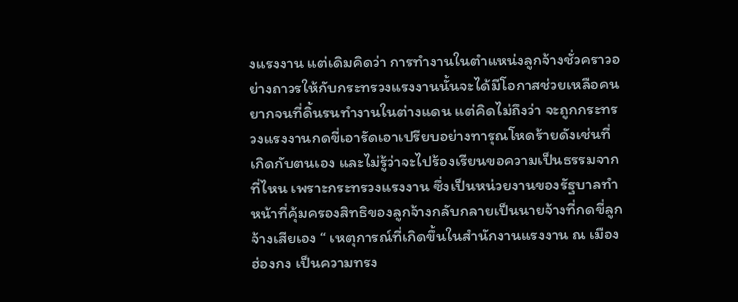งแรงงาน แต่เดิมคิดว่า การทำงานในตำแหน่งลูกจ้างชั่วคราวอย่างถาวรให้กับกระทรวงแรงงานนั้นจะได้มีโอกาสช่วยเหลือคนยากจนที่ดิ้นรนทำงานในต่างแดน แต่คิดไม่ถึงว่า จะถูกกระทรวงแรงงานกดขี่เอารัดเอาเปรียบอย่างทารุณโหดร้ายดังเช่นที่เกิดกับตนเอง และไม่รู้ว่าจะไปร้องเรียนขอความเป็นธรรมจากที่ไหน เพราะกระทรวงแรงงาน ซึ่งเป็นหน่วยงานของรัฐบาลทำหน้าที่คุ้มครองสิทธิของลูกจ้างกลับกลายเป็นนายจ้างที่กดขี่ลูกจ้างเสียเอง “ เหตุการณ์ที่เกิดขึ้นในสำนักงานแรงงาน ณ เมืองฮ่องกง เป็นความทรง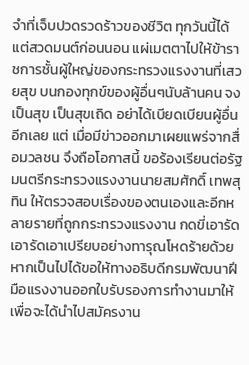จำที่เจ็บปวดรวดร้าวของชีวิต ทุกวันนี้ได้แต่สวดมนต์ก่อนนอน แผ่เมตตาไปให้ข้าราชการชั้นผู้ใหญ่ของกระทรวงแรงงานที่เสวยสุข บนกองทุกข์ของผู้อื่นๆนับล้านคน จงเป็นสุข เป็นสุขเถิด อย่าได้เบียดเบียนผู้อื่นอีกเลย แต่ เมื่อมีข่าวออกมาเผยแพร่จากสื่อมวลชน จึงถือโอกาสนี้ ขอร้องเรียนต่อรัฐมนตรีกระทรวงแรงงานนายสมศักดิ์ เทพสุทิน ให้ตรวจสอบเรื่องของตนเองและอีกหลายรายที่ถูกกระทรวงแรงงาน กดขี่เอารัดเอารัดเอาเปรียบอย่างทารุณโหดร้ายด้วย หากเป็นไปได้ขอให้ทางอธิบดีกรมพัฒนาฝีมือแรงงานออกใบรับรองการทำงานมาให้เพื่อจะได้นำไปสมัครงาน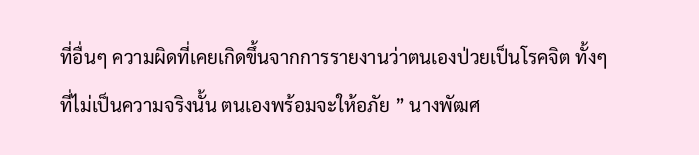ที่อื่นๆ ความผิดที่เคยเกิดขึ้นจากการรายงานว่าตนเองป่วยเป็นโรคจิต ทั้งๆที่ไม่เป็นความจริงนั้น ตนเองพร้อมจะให้อภัย ” นางพัฒศ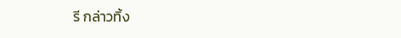รี กล่าวทิ้ง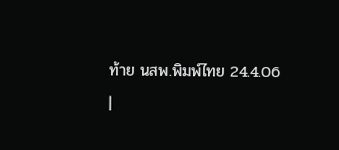ท้าย นสพ.พิมพ์ไทย 24.4.06
|